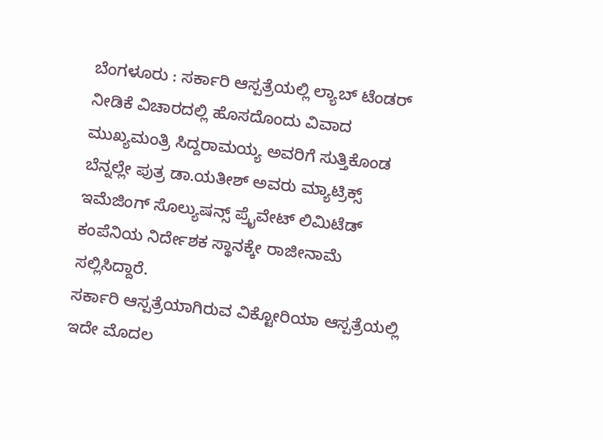ಬೆಂಗಳೂರು : ಸರ್ಕಾರಿ ಆಸ್ಪತ್ರೆಯಲ್ಲಿ ಲ್ಯಾಬ್ ಟೆಂಡರ್ ನೀಡಿಕೆ ವಿಚಾರದಲ್ಲಿ ಹೊಸದೊಂದು ವಿವಾದ ಮುಖ್ಯಮಂತ್ರಿ ಸಿದ್ದರಾಮಯ್ಯ ಅವರಿಗೆ ಸುತ್ತಿಕೊಂಡ ಬೆನ್ನಲ್ಲೇ ಪುತ್ರ ಡಾ.ಯತೀಶ್ ಅವರು ಮ್ಯಾಟ್ರಿಕ್ಸ್ ಇಮೆಜಿಂಗ್ ಸೊಲ್ಯುಷನ್ಸ್ ಪ್ರೈವೇಟ್ ಲಿಮಿಟೆಡ್ ಕಂಪೆನಿಯ ನಿರ್ದೇಶಕ ಸ್ಥಾನಕ್ಕೇ ರಾಜೀನಾಮೆ ಸಲ್ಲಿಸಿದ್ದಾರೆ.
ಸರ್ಕಾರಿ ಆಸ್ಪತ್ರೆಯಾಗಿರುವ ವಿಕ್ಟೋರಿಯಾ ಆಸ್ಪತ್ರೆಯಲ್ಲಿ ಇದೇ ಮೊದಲ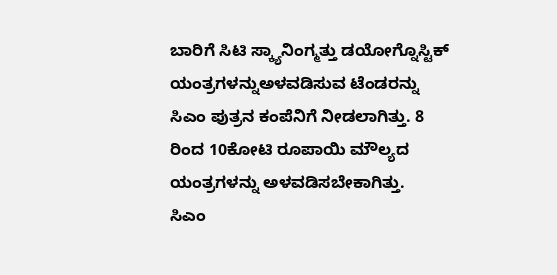ಬಾರಿಗೆ ಸಿಟಿ ಸ್ಕ್ಯಾನಿಂಗ್ಮತ್ತು ಡಯೋಗ್ನೊಸ್ಟಿಕ್ ಯಂತ್ರಗಳನ್ನುಅಳವಡಿಸುವ ಟೆಂಡರನ್ನು ಸಿಎಂ ಪುತ್ರನ ಕಂಪೆನಿಗೆ ನೀಡಲಾಗಿತ್ತು. 8 ರಿಂದ 10ಕೋಟಿ ರೂಪಾಯಿ ಮೌಲ್ಯದ ಯಂತ್ರಗಳನ್ನು ಅಳವಡಿಸಬೇಕಾಗಿತ್ತು.
ಸಿಎಂ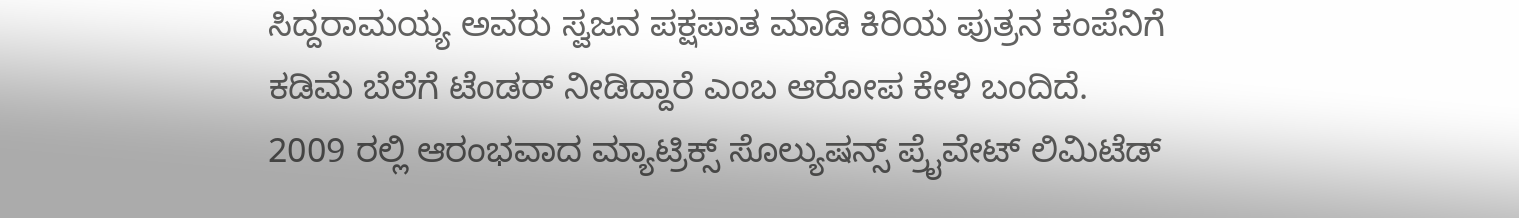ಸಿದ್ದರಾಮಯ್ಯ ಅವರು ಸ್ವಜನ ಪಕ್ಷಪಾತ ಮಾಡಿ ಕಿರಿಯ ಪುತ್ರನ ಕಂಪೆನಿಗೆ ಕಡಿಮೆ ಬೆಲೆಗೆ ಟೆಂಡರ್ ನೀಡಿದ್ದಾರೆ ಎಂಬ ಆರೋಪ ಕೇಳಿ ಬಂದಿದೆ.
2009 ರಲ್ಲಿ ಆರಂಭವಾದ ಮ್ಯಾಟ್ರಿಕ್ಸ್ ಸೊಲ್ಯುಷನ್ಸ್ ಪ್ರೈವೇಟ್ ಲಿಮಿಟೆಡ್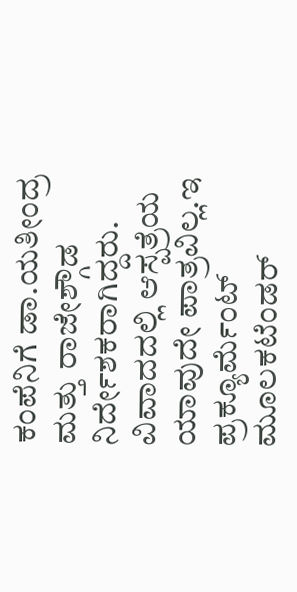ಕಂಪೆನಿಗೆ ಡಾ.ಯತೀಂದ್ರ ಮತ್ತು ರಾಜೇಶ್ಗೌಡ ನಿರ್ದೇಶಕರಾಗಿದ್ದರು.
ವಿವಾದದಲ್ಲಿ ಆಸ್ಪತ್ರೆಯ ಯಾವುದೇ ಪಾತ್ರವಿಲ್ಲ.ಇ ಪ್ರಕ್ಯೂರ್ವೆುಂಟ್ ಮೂಲಕಟೆಂಡರ್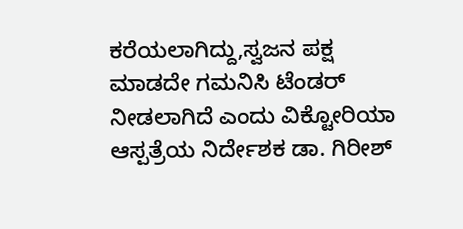ಕರೆಯಲಾಗಿದ್ದು,ಸ್ವಜನ ಪಕ್ಷ ಮಾಡದೇ ಗಮನಿಸಿ ಟೆಂಡರ್ ನೀಡಲಾಗಿದೆ ಎಂದು ವಿಕ್ಟೋರಿಯಾ ಆಸ್ಪತ್ರೆಯ ನಿರ್ದೇಶಕ ಡಾ. ಗಿರೀಶ್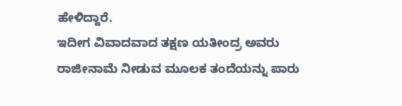ಹೇಳಿದ್ದಾರೆ.
ಇದೀಗ ವಿವಾದವಾದ ತಕ್ಷಣ ಯತೀಂದ್ರ ಅವರು ರಾಜೀನಾಮೆ ನೀಡುವ ಮೂಲಕ ತಂದೆಯನ್ನು ಪಾರು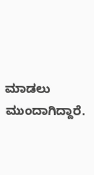ಮಾಡಲು ಮುಂದಾಗಿದ್ದಾರೆ.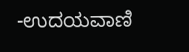-ಉದಯವಾಣಿ